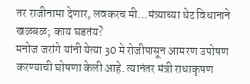तर राजीनामा देणार, लवकरच मी…मंत्र्याच्या थेट विधानाने खळबळ; काय घडतंय?
मनोज जरांगे यांनी येत्या 30 मे रोजीपासून आमरण उपोषण करण्याची घोषणा केली आहे. त्यानंतर मंत्री राधाकृषण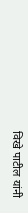विखे पाटील यांनी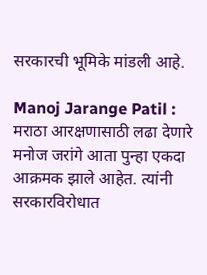सरकारची भूमिके मांडली आहे.

Manoj Jarange Patil : मराठा आरक्षणासाठी लढा देणारे मनोज जरांगे आता पुन्हा एकदा आक्रमक झाले आहेत. त्यांनी सरकारविरोधात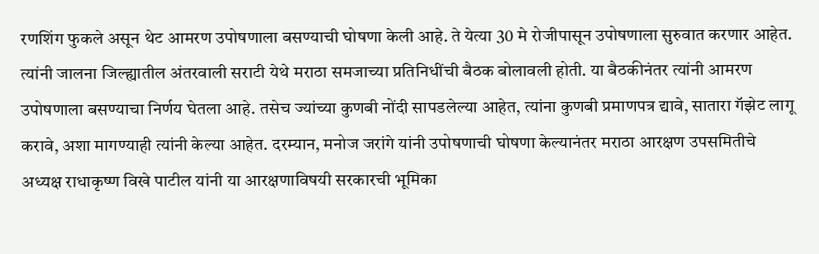रणशिंग फुकले असून थेट आमरण उपोषणाला बसण्याची घोषणा केली आहे. ते येत्या 30 मे रोजीपासून उपोषणाला सुरुवात करणार आहेत. त्यांनी जालना जिल्ह्यातील अंतरवाली सराटी येथे मराठा समजाच्या प्रतिनिधींची बैठक बोलावली होती. या बैठकीनंतर त्यांनी आमरण उपोषणाला बसण्याचा निर्णय घेतला आहे. तसेच ज्यांच्या कुणबी नोंदी सापडलेल्या आहेत, त्यांना कुणबी प्रमाणपत्र द्यावे, सातारा गॅझेट लागू करावे, अशा मागण्याही त्यांनी केल्या आहेत. दरम्यान, मनोज जरांगे यांनी उपोषणाची घोषणा केल्यानंतर मराठा आरक्षण उपसमितीचे अध्यक्ष राधाकृष्ण विखे पाटील यांनी या आरक्षणाविषयी सरकारची भूमिका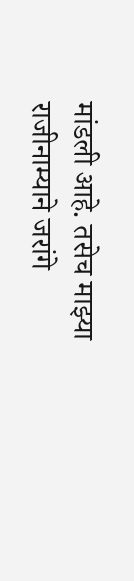मांडली आहे. तसेच माझ्या राजीनाम्याने जरांगे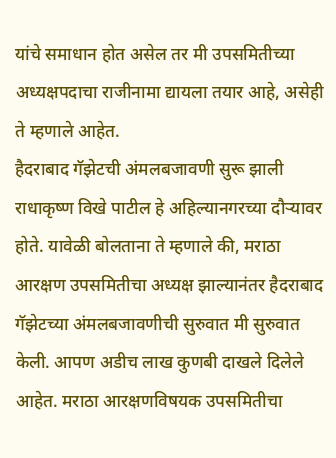यांचे समाधान होत असेल तर मी उपसमितीच्या अध्यक्षपदाचा राजीनामा द्यायला तयार आहे, असेही ते म्हणाले आहेत.
हैदराबाद गॅझेटची अंमलबजावणी सुरू झाली
राधाकृष्ण विखे पाटील हे अहिल्यानगरच्या दौऱ्यावर होते. यावेळी बोलताना ते म्हणाले की, मराठा आरक्षण उपसमितीचा अध्यक्ष झाल्यानंतर हैदराबाद गॅझेटच्या अंमलबजावणीची सुरुवात मी सुरुवात केली. आपण अडीच लाख कुणबी दाखले दिलेले आहेत. मराठा आरक्षणविषयक उपसमितीचा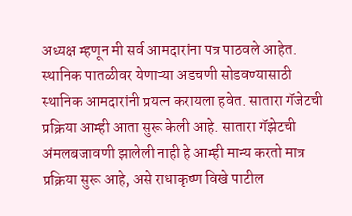अध्यक्ष म्हणून मी सर्व आमदारांना पत्र पाठवले आहेत. स्थानिक पातळीवर येणाऱ्या अडचणी सोडवण्यासाठी स्थानिक आमदारांनी प्रयत्न करायला हवेत. सातारा गॅजेटची प्रक्रिया आम्ही आता सुरू केली आहे. सातारा गॅझेटची अंमलबजावणी झालेली नाही हे आम्ही मान्य करतो मात्र प्रक्रिया सुरू आहे, असे राधाकृष्ण विखे पाटील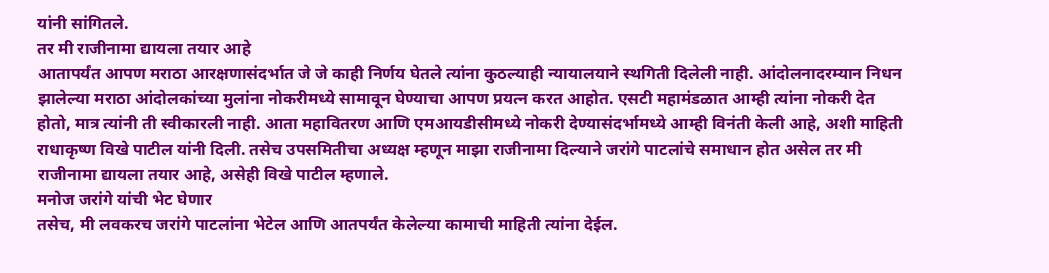यांनी सांगितले.
तर मी राजीनामा द्यायला तयार आहे
आतापर्यंत आपण मराठा आरक्षणासंदर्भात जे जे काही निर्णय घेतले त्यांना कुठल्याही न्यायालयाने स्थगिती दिलेली नाही. आंदोलनादरम्यान निधन झालेल्या मराठा आंदोलकांच्या मुलांना नोकरीमध्ये सामावून घेण्याचा आपण प्रयत्न करत आहोत. एसटी महामंडळात आम्ही त्यांना नोकरी देत होतो, मात्र त्यांनी ती स्वीकारली नाही. आता महावितरण आणि एमआयडीसीमध्ये नोकरी देण्यासंदर्भामध्ये आम्ही विनंती केली आहे, अशी माहिती राधाकृष्ण विखे पाटील यांनी दिली. तसेच उपसमितीचा अध्यक्ष म्हणून माझा राजीनामा दिल्याने जरांगे पाटलांचे समाधान होत असेल तर मी राजीनामा द्यायला तयार आहे, असेही विखे पाटील म्हणाले.
मनोज जरांगे यांची भेट घेणार
तसेच, मी लवकरच जरांगे पाटलांना भेटेल आणि आतपर्यंत केलेल्या कामाची माहिती त्यांना देईल.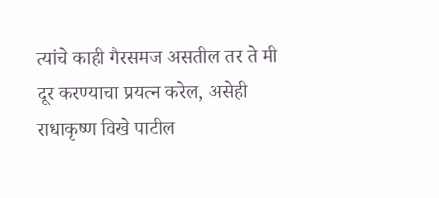त्यांचे काही गैरसमज असतील तर ते मी दूर करण्याचा प्रयत्न करेल, असेही राधाकृष्ण विखे पाटील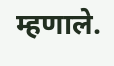म्हणाले.